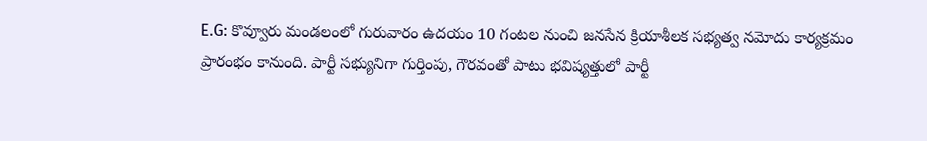E.G: కొవ్వూరు మండలంలో గురువారం ఉదయం 10 గంటల నుంచి జనసేన క్రియాశీలక సభ్యత్వ నమోదు కార్యక్రమం ప్రారంభం కానుంది. పార్టీ సభ్యునిగా గుర్తింపు, గౌరవంతో పాటు భవిష్యత్తులో పార్టీ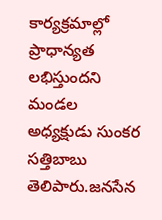కార్యక్రమాల్లో ప్రాధాన్యత లభిస్తుందని మండల అధ్యక్షుడు సుంకర సత్తిబాబు తెలిపారు.జనసేన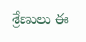శ్రేణులు ఈ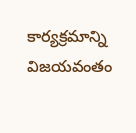కార్యక్రమాన్ని విజయవంతం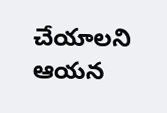చేయాలని ఆయన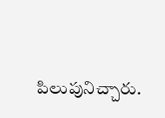పిలుపునిచ్చారు.